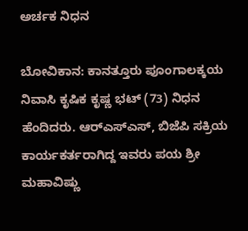ಅರ್ಚಕ ನಿಧನ

ಬೋವಿಕಾನ: ಕಾನತ್ತೂರು ಪೂಂಗಾಲಕ್ಕಯ ನಿವಾಸಿ ಕೃಷಿಕ ಕೃಷ್ಣ ಭಟ್ (73) ನಿಧನ ಹೆಂದಿದರು. ಆರ್‌ಎಸ್‌ಎಸ್, ಬಿಜೆಪಿ ಸಕ್ರಿಯ ಕಾರ್ಯಕರ್ತರಾಗಿದ್ದ ಇವರು ಪಯ ಶ್ರೀ ಮಹಾವಿಷ್ಣು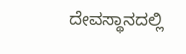ದೇವಸ್ಥಾನದಲ್ಲಿ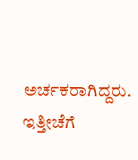ಅರ್ಚಕರಾಗಿದ್ದರು. ಇತ್ತೀಚೆಗೆ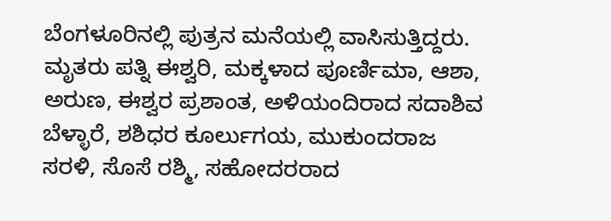ಬೆಂಗಳೂರಿನಲ್ಲಿ ಪುತ್ರನ ಮನೆಯಲ್ಲಿ ವಾಸಿಸುತ್ತಿದ್ದರು. ಮೃತರು ಪತ್ನಿ ಈಶ್ವರಿ, ಮಕ್ಕಳಾದ ಪೂರ್ಣಿಮಾ, ಆಶಾ, ಅರುಣ, ಈಶ್ವರ ಪ್ರಶಾಂತ, ಅಳಿಯಂದಿರಾದ ಸದಾಶಿವ ಬೆಳ್ಳಾರೆ, ಶಶಿಧರ ಕೂರ್ಲುಗಯ, ಮುಕುಂದರಾಜ ಸರಳಿ, ಸೊಸೆ ರಶ್ಮಿ, ಸಹೋದರರಾದ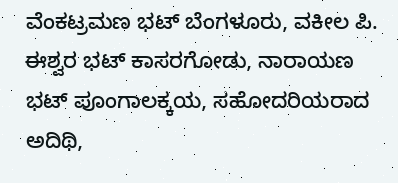ವೆಂಕಟ್ರಮಣ ಭಟ್ ಬೆಂಗಳೂರು, ವಕೀಲ ಪಿ. ಈಶ್ವರ ಭಟ್ ಕಾಸರಗೋಡು, ನಾರಾಯಣ ಭಟ್ ಪೂಂಗಾಲಕ್ಕಯ, ಸಹೋದರಿಯರಾದ ಅದಿಥಿ,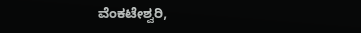ವೆಂಕಟೇಶ್ವರಿ,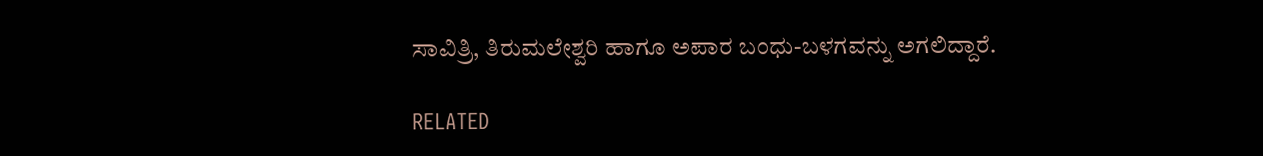ಸಾವಿತ್ರಿ, ತಿರುಮಲೇಶ್ವರಿ ಹಾಗೂ ಅಪಾರ ಬಂಧು-ಬಳಗವನ್ನು ಅಗಲಿದ್ದಾರೆ.

RELATED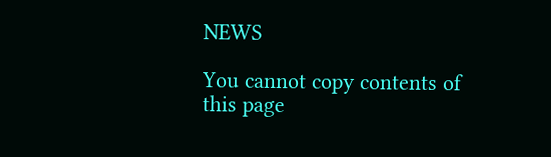NEWS

You cannot copy contents of this page